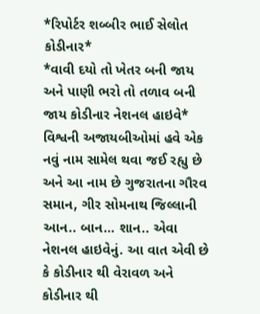*રિપોર્ટર શબ્બીર ભાઈ સેલોત કોડીનાર*
*વાવી દયો તો ખેતર બની જાય અને પાણી ભરો તો તળાવ બની જાય કોડીનાર નેશનલ હાઇવે*
વિશ્વની અજાયબીઓમાં હવે એક નવું નામ સામેલ થવા જઈ રહ્યુ છે અને આ નામ છે ગુજરાતના ગૌરવ સમાન, ગીર સોમનાથ જિલ્લાની આન.. બાન… શાન.. એવા નેશનલ હાઇવેનું. આ વાત એવી છે કે કોડીનાર થી વેરાવળ અને કોડીનાર થી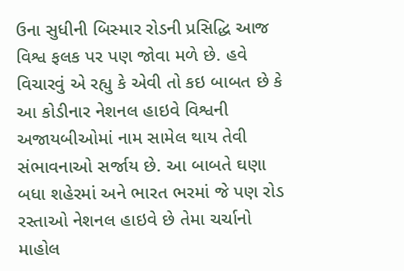ઉના સુધીની બિસ્માર રોડની પ્રસિદ્ધિ આજ વિશ્વ ફલક પર પણ જોવા મળે છે. હવે વિચારવું એ રહ્યુ કે એવી તો કઇ બાબત છે કે આ કોડીનાર નેશનલ હાઇવે વિશ્વની અજાયબીઓમાં નામ સામેલ થાય તેવી સંભાવનાઓ સર્જાય છે. આ બાબતે ઘણા બધા શહેરમાં અને ભારત ભરમાં જે પણ રોડ રસ્તાઓ નેશનલ હાઇવે છે તેમા ચર્ચાનો માહોલ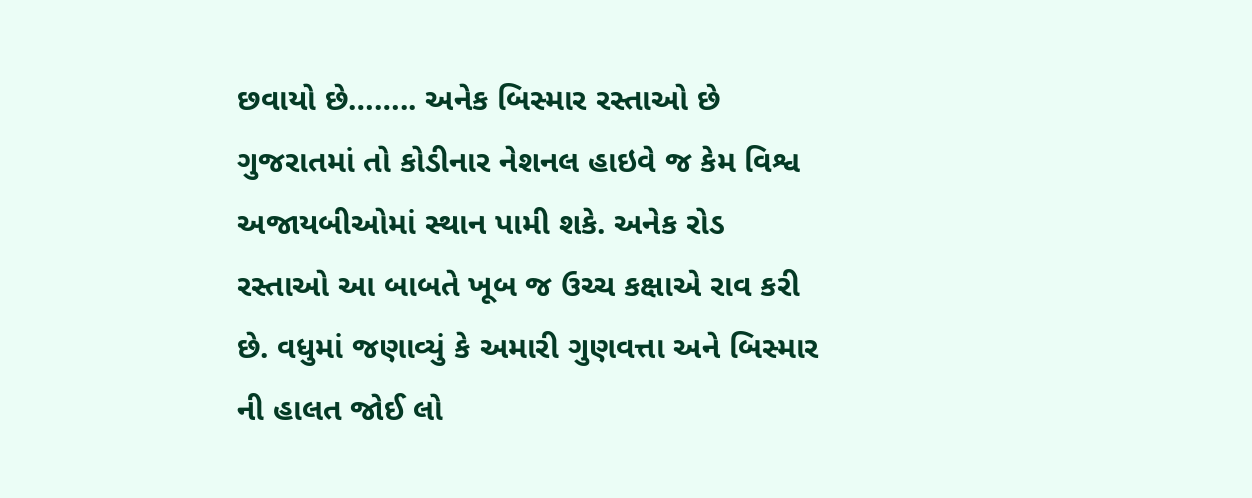છવાયો છે…….. અનેક બિસ્માર રસ્તાઓ છે ગુજરાતમાં તો કોડીનાર નેશનલ હાઇવે જ કેમ વિશ્વ અજાયબીઓમાં સ્થાન પામી શકે. અનેક રોડ રસ્તાઓ આ બાબતે ખૂબ જ ઉચ્ચ કક્ષાએ રાવ કરી છે. વધુમાં જણાવ્યું કે અમારી ગુણવત્તા અને બિસ્માર ની હાલત જોઈ લો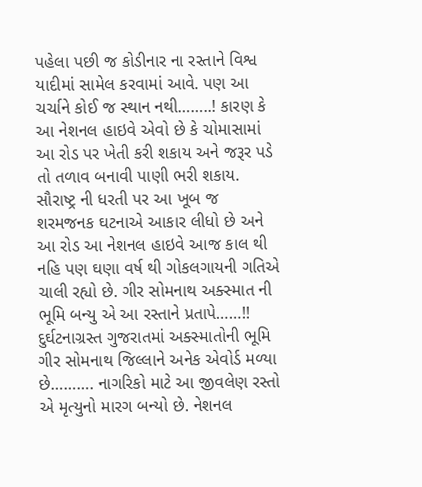પહેલા પછી જ કોડીનાર ના રસ્તાને વિશ્વ યાદીમાં સામેલ કરવામાં આવે. પણ આ ચર્ચાને કોઈ જ સ્થાન નથી……..! કારણ કે આ નેશનલ હાઇવે એવો છે કે ચોમાસામાં આ રોડ પર ખેતી કરી શકાય અને જરૂર પડે તો તળાવ બનાવી પાણી ભરી શકાય. સૌરાષ્ટ્ર ની ધરતી પર આ ખૂબ જ શરમજનક ઘટનાએ આકાર લીધો છે અને આ રોડ આ નેશનલ હાઇવે આજ કાલ થી નહિ પણ ઘણા વર્ષ થી ગોકલગાયની ગતિએ ચાલી રહ્યો છે. ગીર સોમનાથ અક્સ્માત ની ભૂમિ બન્યુ એ આ રસ્તાને પ્રતાપે……!! દુર્ઘટનાગ્રસ્ત ગુજરાતમાં અક્સ્માતોની ભૂમિ ગીર સોમનાથ જિલ્લાને અનેક એવોર્ડ મળ્યા છે………. નાગરિકો માટે આ જીવલેણ રસ્તો એ મૃત્યુનો મારગ બન્યો છે. નેશનલ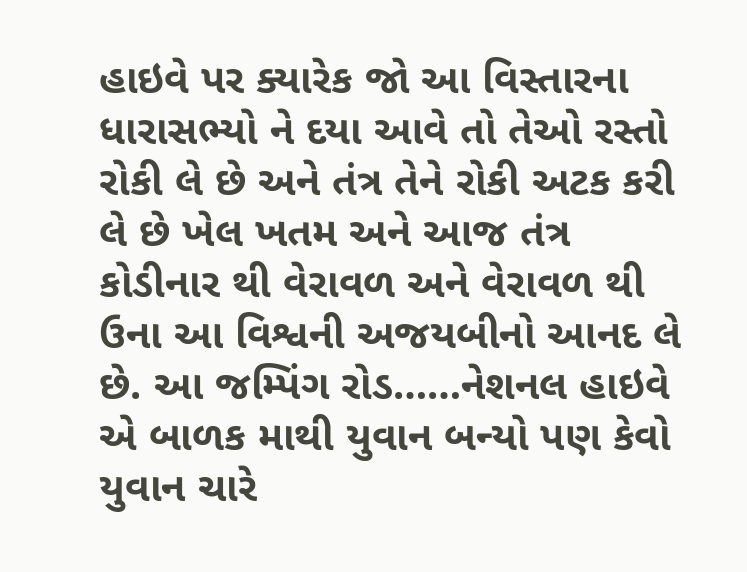હાઇવે પર ક્યારેક જો આ વિસ્તારના ધારાસભ્યો ને દયા આવે તો તેઓ રસ્તો રોકી લે છે અને તંત્ર તેને રોકી અટક કરી લે છે ખેલ ખતમ અને આજ તંત્ર કોડીનાર થી વેરાવળ અને વેરાવળ થી ઉના આ વિશ્વની અજયબીનો આનદ લે છે. આ જમ્પિંગ રોડ……નેશનલ હાઇવે એ બાળક માથી યુવાન બન્યો પણ કેવો યુવાન ચારે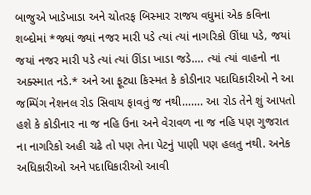બાજુએ ખાડેખાડા અને ચોતરફ બિસ્માર રાજય વધુમાં એક કવિના શબ્દોમાં *જ્યાં જ્યાં નજર મારી પડે ત્યાં ત્યાં નાગરિકો ઊંધા પડે, જયાં જયાં નજર મારી પડે ત્યાં ત્યાં ઊંડા ખાડા જડે…. ત્યાં ત્યાં વાહનો ના અક્સ્માત નડે.* અને આ ફૂટ્યા કિસ્મત કે કોડીનાર પદાધિકારીઓ ને આ જમ્પિંગ નેશનલ રોડ સિવાય ફાવતું જ નથી……. આ રોડ તેને શું આપતો હશે કે કોડીનાર ના જ નહિ ઉના અને વેરાવળ ના જ નહિ પણ ગુજરાત ના નાગરિકો અહી ચઢે તો પણ તેના પેટનું પાણી પણ હલતુ નથી. અનેક અધિકારીઓ અને પદાધિકારીઓ આવી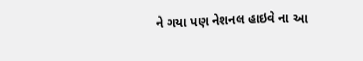ને ગયા પણ નેશનલ હાઇવે ના આ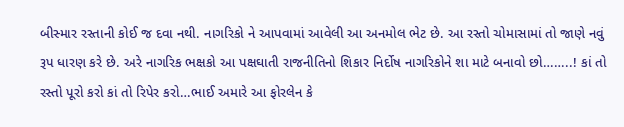બીસ્માર રસ્તાની કોઈ જ દવા નથી. નાગરિકો ને આપવામાં આવેલી આ અનમોલ ભેટ છે. આ રસ્તો ચોમાસામાં તો જાણે નવું રૂપ ધારણ કરે છે. અરે નાગરિક ભક્ષકો આ પક્ષઘાતી રાજનીતિનો શિકાર નિર્દોષ નાગરિકોને શા માટે બનાવો છો……..! કાં તો રસ્તો પૂરો કરો કાં તો રિપેર કરો…ભાઈ અમારે આ ફોરલેન કે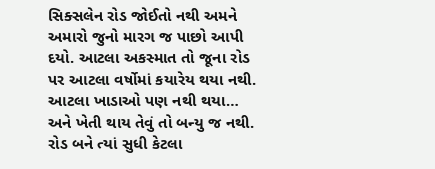સિક્સલેન રોડ જોઈતો નથી અમને અમારો જુનો મારગ જ પાછો આપી દયો. આટલા અકસ્માત તો જૂના રોડ પર આટલા વર્ષોમાં કયારેય થયા નથી. આટલા ખાડાઓ પણ નથી થયા… અને ખેતી થાય તેવું તો બન્યુ જ નથી. રોડ બને ત્યાં સુધી કેટલા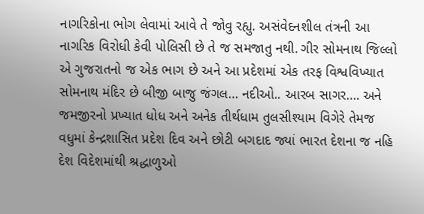નાગરિકોના ભોગ લેવામાં આવે તે જોવુ રહ્યુ. અસંવેદનશીલ તંત્રની આ નાગરિક વિરોધી કેવી પોલિસી છે તે જ સમજાતુ નથી. ગીર સોમનાથ જિલ્લો એ ગુજરાતનો જ એક ભાગ છે અને આ પ્રદેશમાં એક તરફ વિશ્વવિખ્યાત સોમનાથ મંદિર છે બીજી બાજુ જંગલ… નદીઓ.. આરબ સાગર…. અને જમજીરનો પ્રખ્યાત ધોધ અને અનેક તીર્થધામ તુલસીશ્યામ વિગેરે તેમજ વધુમાં કેન્દ્રશાસિત પ્રદેશ દિવ અને છોટી બગદાદ જ્યાં ભારત દેશના જ નહિ દેશ વિદેશમાંથી શ્રદ્ધાળુઓ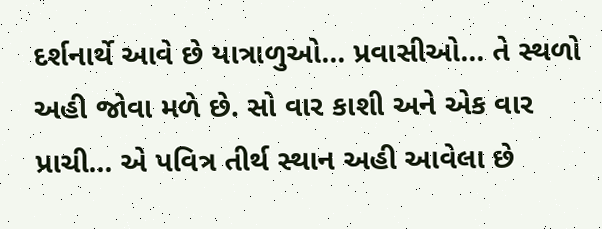દર્શનાર્થે આવે છે યાત્રાળુઓ… પ્રવાસીઓ… તે સ્થળો અહી જોવા મળે છે. સો વાર કાશી અને એક વાર પ્રાચી… એ પવિત્ર તીર્થ સ્થાન અહી આવેલા છે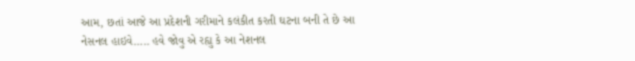આમ, છતાં આજે આ પ્રદેશની ગરીમાને કલંકીત કરતી ઘટના બની તે છે આ નેસનલ હાઇવે….. હવે જોવુ એ રહ્યુ કે આ નેશનલ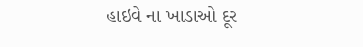હાઇવે ના ખાડાઓ દૂર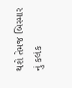થશે તેમજ બિસ્માર નું કલંક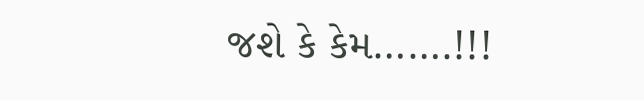જશે કે કેમ…….!!!